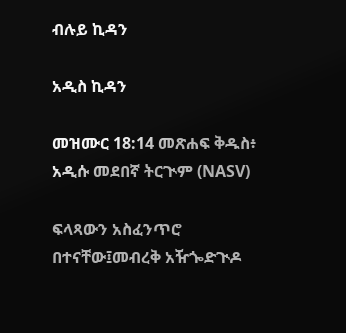ብሉይ ኪዳን

አዲስ ኪዳን

መዝሙር 18:14 መጽሐፍ ቅዱስ፥ አዲሱ መደበኛ ትርጒም (NASV)

ፍላጻውን አስፈንጥሮ በተናቸው፤መብረቅ አዥጐድጒዶ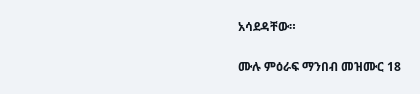አሳደዳቸው።

ሙሉ ምዕራፍ ማንበብ መዝሙር 18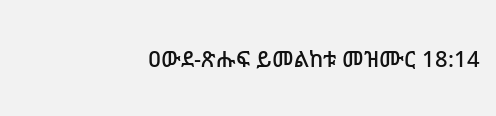ዐውደ-ጽሑፍ ይመልከቱ መዝሙር 18:14